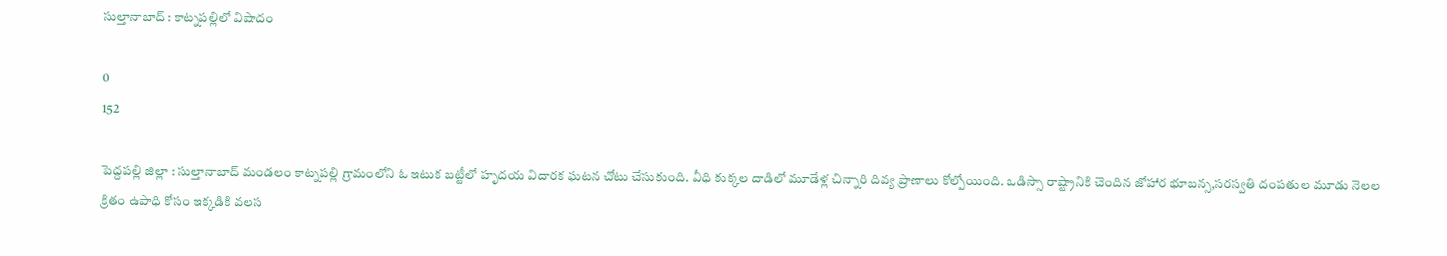సుల్తానాబాద్ : కాట్నపల్లిలో విషాదం

0
152

పెద్దపల్లి జిల్లా : సుల్తానాబాద్ మండలం కాట్నపల్లి గ్రామంలోని ఓ ఇటుక బట్టీలో హృదయ విదారక ఘటన చోటు చేసుకుంది. వీధి కుక్కల దాడిలో మూడేళ్ల చిన్నారి దివ్య ప్రాణాలు కోల్పోయింది. ఒడిస్సా రాష్ట్రానికి చెందిన జోహార భూబన్స,సరస్వతి దంపతుల మూడు నెలల క్రితం ఉపాధి కోసం ఇక్కడికి వలస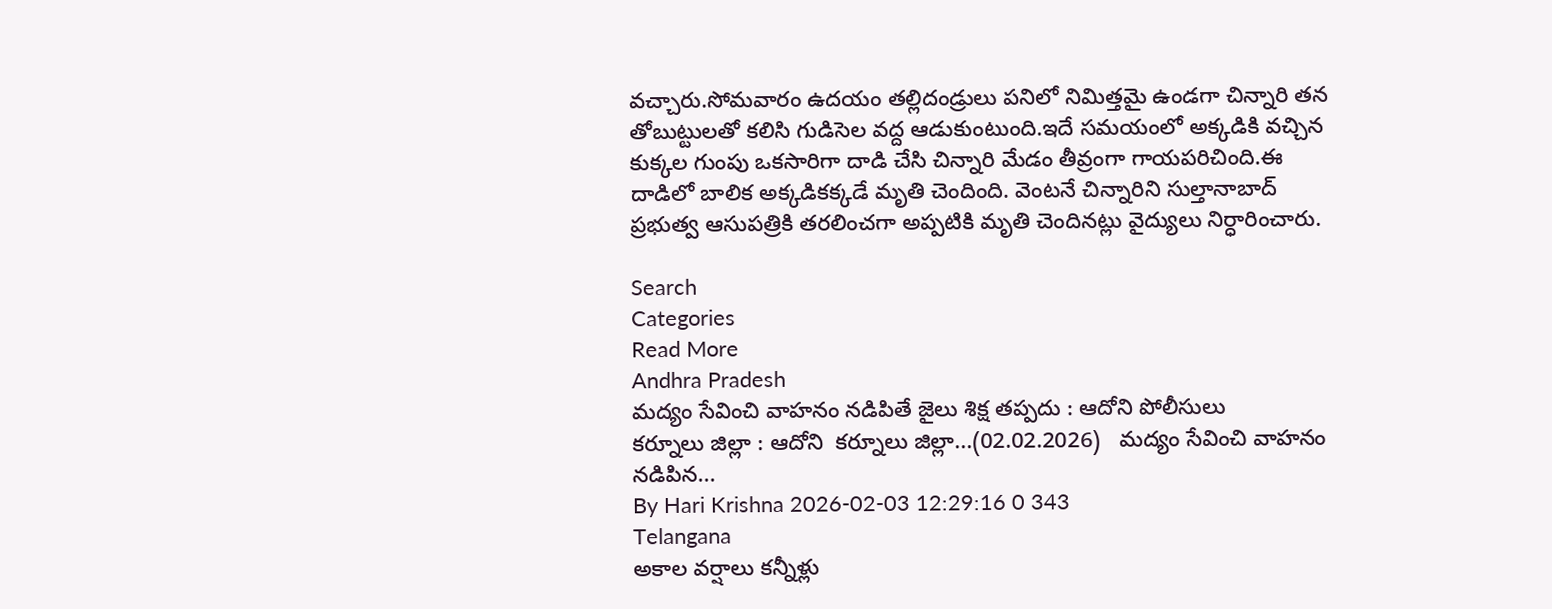వచ్చారు.సోమవారం ఉదయం తల్లిదండ్రులు పనిలో నిమిత్తమై ఉండగా చిన్నారి తన తోబుట్టులతో కలిసి గుడిసెల వద్ద ఆడుకుంటుంది.ఇదే సమయంలో అక్కడికి వచ్చిన కుక్కల గుంపు ఒకసారిగా దాడి చేసి చిన్నారి మేడం తీవ్రంగా గాయపరిచింది.ఈ దాడిలో బాలిక అక్కడికక్కడే మృతి చెందింది. వెంటనే చిన్నారిని సుల్తానాబాద్ ప్రభుత్వ ఆసుపత్రికి తరలించగా అప్పటికి మృతి చెందినట్లు వైద్యులు నిర్ధారించారు.

Search
Categories
Read More
Andhra Pradesh
మద్యం సేవించి వాహనం నడిపితే జైలు శిక్ష తప్పదు : ఆదోని పోలీసులు
కర్నూలు జిల్లా : ఆదోని  కర్నూలు జిల్లా...(02.02.2026)   మద్యం సేవించి వాహనం నడిపిన...
By Hari Krishna 2026-02-03 12:29:16 0 343
Telangana
అకాల వర్షాలు కన్నీళ్లు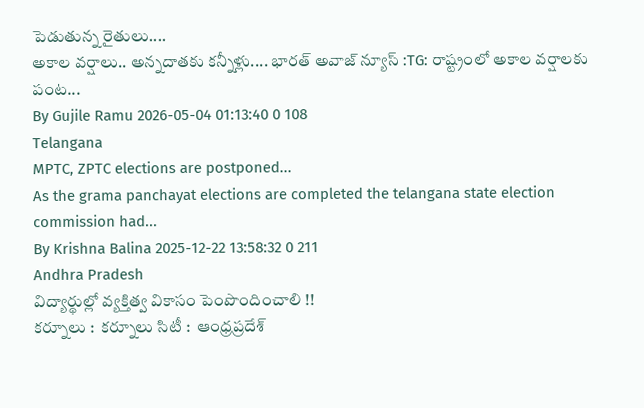పెడుతున్న రైతులు....
అకాల వర్షాలు.. అన్నదాతకు కన్నీళ్లు.... భారత్ అవాజ్ న్యూస్ :TG: రాష్ట్రంలో అకాల వర్షాలకు పంట...
By Gujile Ramu 2026-05-04 01:13:40 0 108
Telangana
MPTC, ZPTC elections are postponed...
As the grama panchayat elections are completed the telangana state election commission had...
By Krishna Balina 2025-12-22 13:58:32 0 211
Andhra Pradesh
విద్యార్థుల్లో వ్యక్తిత్వ వికాసం పెంపొందించాలి !!
కర్నూలు :  కర్నూలు సిటీ :  ఆంధ్రప్రదేశ్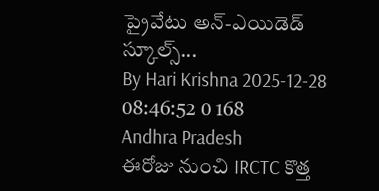ప్రైవేటు అన్-ఎయిడెడ్ స్కూల్స్...
By Hari Krishna 2025-12-28 08:46:52 0 168
Andhra Pradesh
ఈరోజు నుంచి IRCTC కొత్త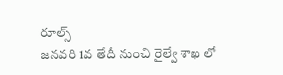రూల్స్
జనవరి 1వ తేదీ నుంచి రైల్వే శాఖ లో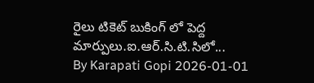రైలు టికెట్ బుకింగ్ లో పెద్ద మార్పులు.ఐ.ఆర్‌.సి.టి.సిలో...
By Karapati Gopi 2026-01-01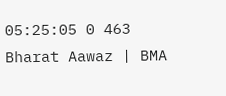05:25:05 0 463
Bharat Aawaz | BMA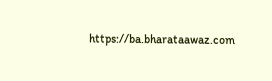https://ba.bharataawaz.com